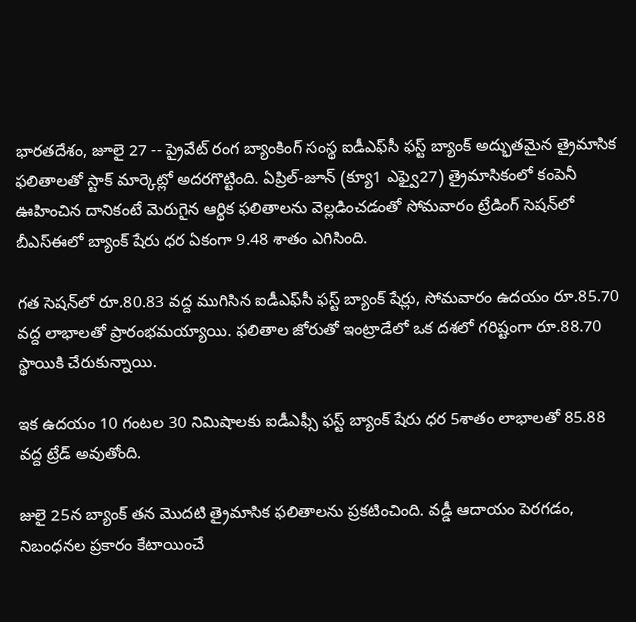భారతదేశం, జూలై 27 -- ప్రైవేట్ రంగ బ్యాంకింగ్ సంస్థ ఐడీఎఫ్‌సీ ఫస్ట్ బ్యాంక్ అద్భుతమైన త్రైమాసిక ఫలితాలతో స్టాక్ మార్కెట్లో అదరగొట్టింది. ఏప్రిల్-జూన్ (క్యూ1 ఎఫ్వై27) త్రైమాసికంలో కంపెనీ ఊహించిన దానికంటే మెరుగైన ఆర్థిక ఫలితాలను వెల్లడించడంతో సోమవారం ట్రేడింగ్ సెషన్‌లో బీఎస్‌ఈలో బ్యాంక్ షేరు ధర ఏకంగా 9.48 శాతం ఎగిసింది.

గత సెషన్‌లో రూ.80.83 వద్ద ముగిసిన ఐడీఎఫ్‌సీ ఫస్ట్ బ్యాంక్ షేర్లు, సోమవారం ఉదయం రూ.85.70 వద్ద లాభాలతో ప్రారంభమయ్యాయి. ఫలితాల జోరుతో ఇంట్రాడేలో ఒక దశలో గరిష్టంగా రూ.88.70 స్థాయికి చేరుకున్నాయి.

ఇక ఉదయం 10 గంటల 30 నిమిషాలకు ఐడీఎఫ్సీ ఫస్ట్ బ్యాంక్ షేరు ధర 5శాతం లాభాలతో 85.88 వద్ద ట్రేడ్ అవుతోంది.

జులై 25న బ్యాంక్ తన మొదటి త్రైమాసిక ఫలితాలను ప్రకటించింది. వడ్డీ ఆదాయం పెరగడం, నిబంధనల ప్రకారం కేటాయించే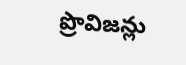ప్రొవిజన్లు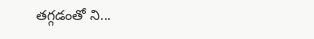తగ్గడంతో ని...